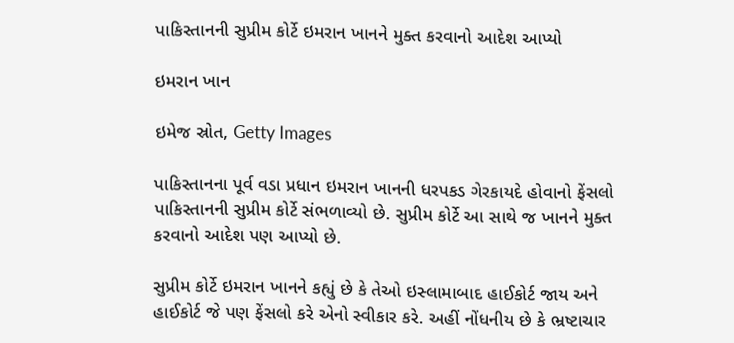પાકિસ્તાનની સુપ્રીમ કોર્ટે ઇમરાન ખાનને મુક્ત કરવાનો આદેશ આપ્યો

ઇમરાન ખાન

ઇમેજ સ્રોત, Getty Images

પાકિસ્તાનના પૂર્વ વડા પ્રધાન ઇમરાન ખાનની ધરપકડ ગેરકાયદે હોવાનો ફેંસલો પાકિસ્તાનની સુપ્રીમ કોર્ટે સંભળાવ્યો છે. સુપ્રીમ કોર્ટે આ સાથે જ ખાનને મુક્ત કરવાનો આદેશ પણ આપ્યો છે.

સુપ્રીમ કોર્ટે ઇમરાન ખાનને કહ્યું છે કે તેઓ ઇસ્લામાબાદ હાઈકોર્ટ જાય અને હાઈકોર્ટ જે પણ ફેંસલો કરે એનો સ્વીકાર કરે. અહીં નોંધનીય છે કે ભ્રષ્ટાચાર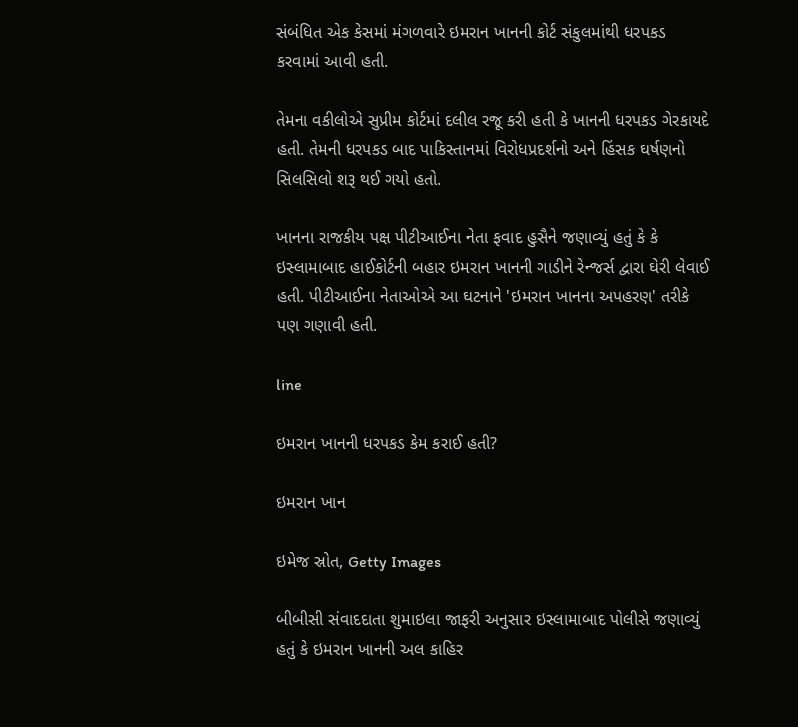સંબંધિત એક કેસમાં મંગળવારે ઇમરાન ખાનની કોર્ટ સંકુલમાંથી ધરપકડ કરવામાં આવી હતી.

તેમના વકીલોએ સુપ્રીમ કોર્ટમાં દલીલ રજૂ કરી હતી કે ખાનની ધરપકડ ગેરકાયદે હતી. તેમની ધરપકડ બાદ પાકિસ્તાનમાં વિરોધપ્રદર્શનો અને હિંસક ઘર્ષણનો સિલસિલો શરૂ થઈ ગયો હતો.

ખાનના રાજકીય પક્ષ પીટીઆઈના નેતા ફવાદ હુસૈને જણાવ્યું હતું કે કે ઇસ્લામાબાદ હાઈકોર્ટની બહાર ઇમરાન ખાનની ગાડીને રેન્જર્સ દ્વારા ઘેરી લેવાઈ હતી. પીટીઆઈના નેતાઓએ આ ઘટનાને 'ઇમરાન ખાનના અપહરણ' તરીકે પણ ગણાવી હતી.

line

ઇમરાન ખાનની ધરપકડ કેમ કરાઈ હતી?

ઇમરાન ખાન

ઇમેજ સ્રોત, Getty Images

બીબીસી સંવાદદાતા શુમાઇલા જાફરી અનુસાર ઇસ્લામાબાદ પોલીસે જણાવ્યું હતું કે ઇમરાન ખાનની અલ કાહિર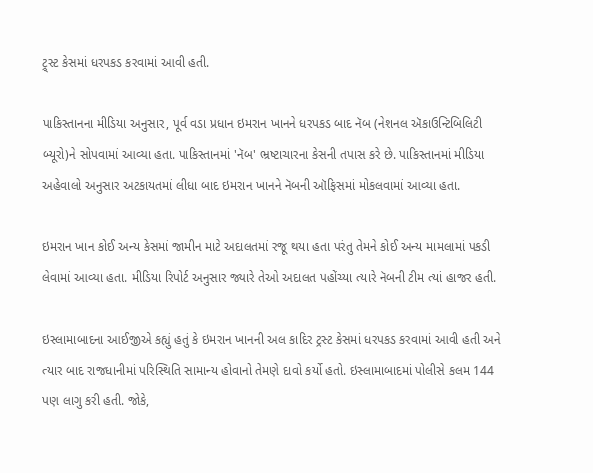ટ્ર્સ્ટ કેસમાં ધરપકડ કરવામાં આવી હતી.

પાકિસ્તાનના મીડિયા અનુસાર, પૂર્વ વડા પ્રધાન ઇમરાન ખાનને ધરપકડ બાદ નૅબ (નેશનલ ઍકાઉન્ટિબિલિટી બ્યૂરો)ને સોપવામાં આવ્યા હતા. પાકિસ્તાનમાં 'નૅબ' ભ્રષ્ટાચારના કેસની તપાસ કરે છે. પાકિસ્તાનમાં મીડિયા અહેવાલો અનુસાર અટકાયતમાં લીધા બાદ ઇમરાન ખાનને નૅબની ઑફિસમાં મોકલવામાં આવ્યા હતા.

ઇમરાન ખાન કોઈ અન્ય કેસમાં જામીન માટે અદાલતમાં રજૂ થયા હતા પરંતુ તેમને કોઈ અન્ય મામલામાં પકડી લેવામાં આવ્યા હતા. મીડિયા રિપોર્ટ અનુસાર જ્યારે તેઓ અદાલત પહોંચ્યા ત્યારે નૅબની ટીમ ત્યાં હાજર હતી.

ઇસ્લામાબાદના આઈજીએ કહ્યું હતું કે ઇમરાન ખાનની અલ કાદિર ટ્રસ્ટ કેસમાં ધરપકડ કરવામાં આવી હતી અને ત્યાર બાદ રાજધાનીમાં પરિસ્થિતિ સામાન્ય હોવાનો તેમણે દાવો કર્યો હતો. ઇસ્લામાબાદમાં પોલીસે કલમ 144 પણ લાગુ કરી હતી. જોકે,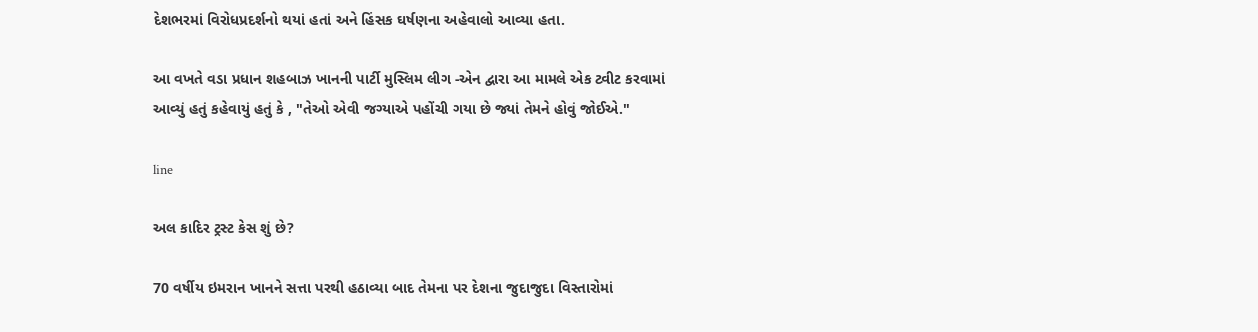દેશભરમાં વિરોધપ્રદર્શનો થયાં હતાં અને હિંસક ઘર્ષણના અહેવાલો આવ્યા હતા.

આ વખતે વડા પ્રધાન શહબાઝ ખાનની પાર્ટી મુસ્લિમ લીગ -એન દ્વારા આ મામલે એક ટ્વીટ કરવામાં આવ્યું હતું કહેવાયું હતું કે , "તેઓ એવી જગ્યાએ પહોંચી ગયા છે જ્યાં તેમને હોવું જોઈએ."

line

અલ કાદિર ટ્રસ્ટ કેસ શું છે?

70 વર્ષીય ઇમરાન ખાનને સત્તા પરથી હઠાવ્યા બાદ તેમના પર દેશના જુદાજુદા વિસ્તારોમાં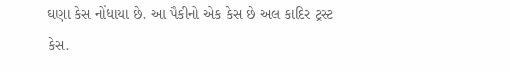ઘણા કેસ નોંધાયા છે. આ પૈકીનો એક કેસ છે અલ કાદિર ટ્રસ્ટ કેસ.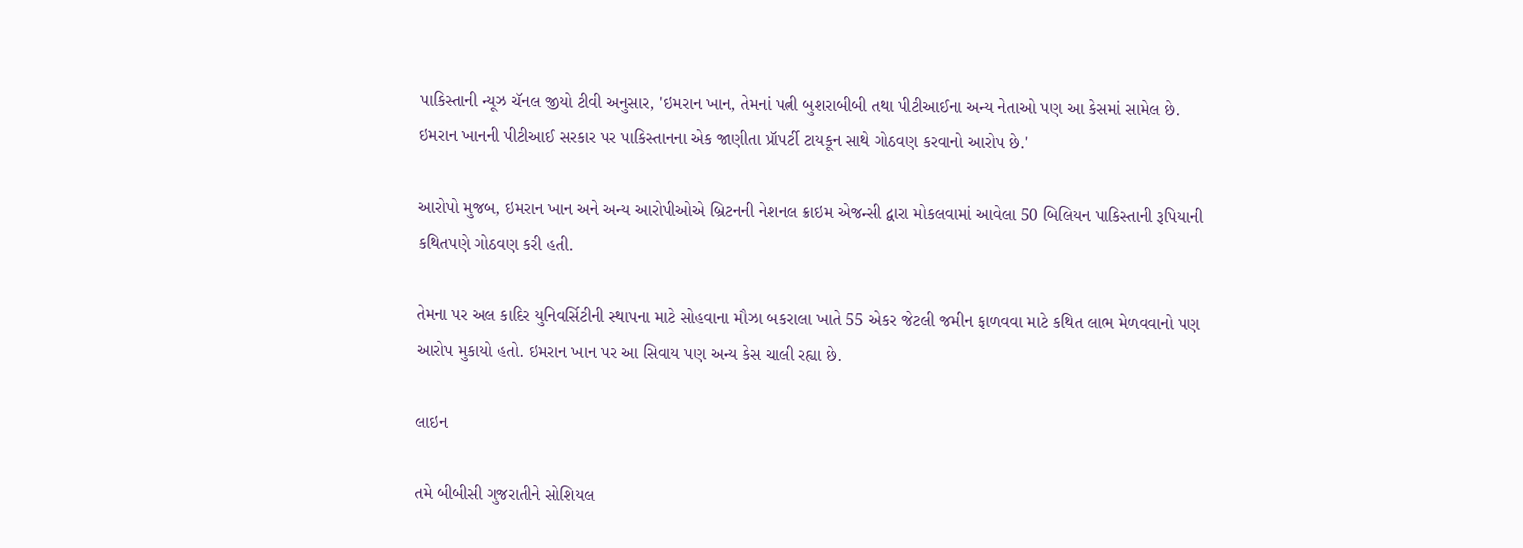પાકિસ્તાની ન્યૂઝ ચૅનલ જીયો ટીવી અનુસાર, 'ઇમરાન ખાન, તેમનાં પત્ની બુશરાબીબી તથા પીટીઆઈના અન્ય નેતાઓ પણ આ કેસમાં સામેલ છે. ઇમરાન ખાનની પીટીઆઈ સરકાર પર પાકિસ્તાનના એક જાણીતા પ્રૉપર્ટી ટાયકૂન સાથે ગોઠવણ કરવાનો આરોપ છે.'

આરોપો મુજબ, ઇમરાન ખાન અને અન્ય આરોપીઓએ બ્રિટનની નેશનલ ક્રાઇમ એજન્સી દ્વારા મોકલવામાં આવેલા 50 બિલિયન પાકિસ્તાની રૂપિયાની કથિતપણે ગોઠવણ કરી હતી.

તેમના પર અલ કાદિર યુનિવર્સિટીની સ્થાપના માટે સોહવાના મૌઝા બકરાલા ખાતે 55 એકર જેટલી જમીન ફાળવવા માટે કથિત લાભ મેળવવાનો પણ આરોપ મુકાયો હતો. ઇમરાન ખાન પર આ સિવાય પણ અન્ય કેસ ચાલી રહ્યા છે.

લાઇન

તમે બીબીસી ગુજરાતીને સોશિયલ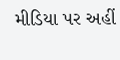મીડિયા પર અહીં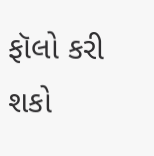ફૉલો કરી શકો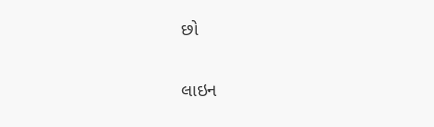છો

લાઇન